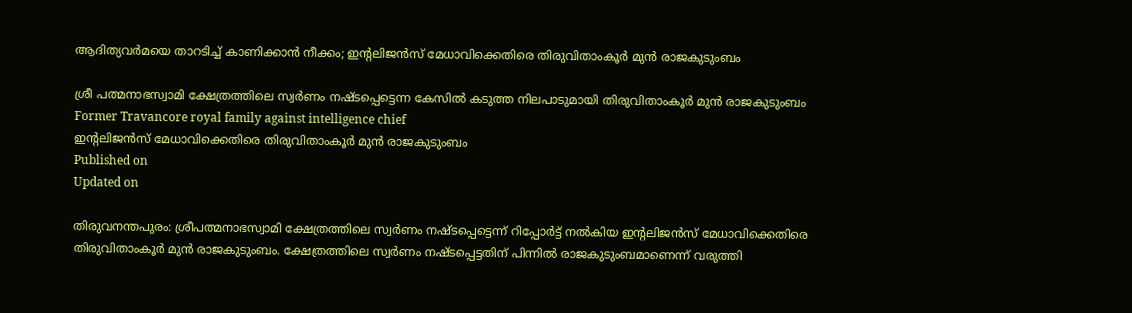ആദിത്യവർമയെ താറടിച്ച് കാണിക്കാൻ നീക്കം; ഇൻ്റലിജൻസ് മേധാവിക്കെതിരെ തിരുവിതാംകൂർ മുൻ രാജകുടുംബം

ശ്രീ പത്മനാഭസ്വാമി ക്ഷേത്രത്തിലെ സ്വർണം നഷ്ടപ്പെട്ടെന്ന കേസിൽ കടുത്ത നിലപാടുമായി തിരുവിതാംകൂർ മുൻ രാജകുടുംബം
Former Travancore royal family against intelligence chief
ഇൻ്റലിജൻസ് മേധാവിക്കെതിരെ തിരുവിതാംകൂർ മുൻ രാജകുടുംബം
Published on
Updated on

തിരുവനന്തപുരം: ശ്രീപത്മനാഭസ്വാമി ക്ഷേത്രത്തിലെ സ്വർണം നഷ്ടപ്പെട്ടെന്ന് റിപ്പോർട്ട് നൽകിയ ഇൻ്റലിജൻസ് മേധാവിക്കെതിരെ തിരുവിതാംകൂർ മുൻ രാജകുടുംബം. ക്ഷേത്രത്തിലെ സ്വർണം നഷ്ടപ്പെട്ടതിന് പിന്നിൽ രാജകുടുംബമാണെന്ന് വരുത്തി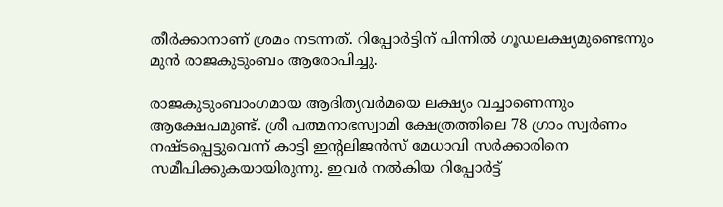തീർക്കാനാണ് ശ്രമം നടന്നത്. റിപ്പോര്‍ട്ടിന് പിന്നില്‍ ഗൂഡലക്ഷ്യമുണ്ടെന്നും മുൻ രാജകുടുംബം ആരോപിച്ചു.

രാജകുടുംബാംഗമായ ആദിത്യവർമയെ ലക്ഷ്യം വച്ചാണെന്നും ആക്ഷേപമുണ്ട്. ശ്രീ പത്മനാഭസ്വാമി ക്ഷേത്രത്തിലെ 78 ഗ്രാം സ്വർണം നഷ്ടപ്പെട്ടുവെന്ന് കാട്ടി ഇൻ്റലിജൻസ് മേധാവി സർക്കാരിനെ സമീപിക്കുകയായിരുന്നു. ഇവർ നൽകിയ റിപ്പോർട്ട്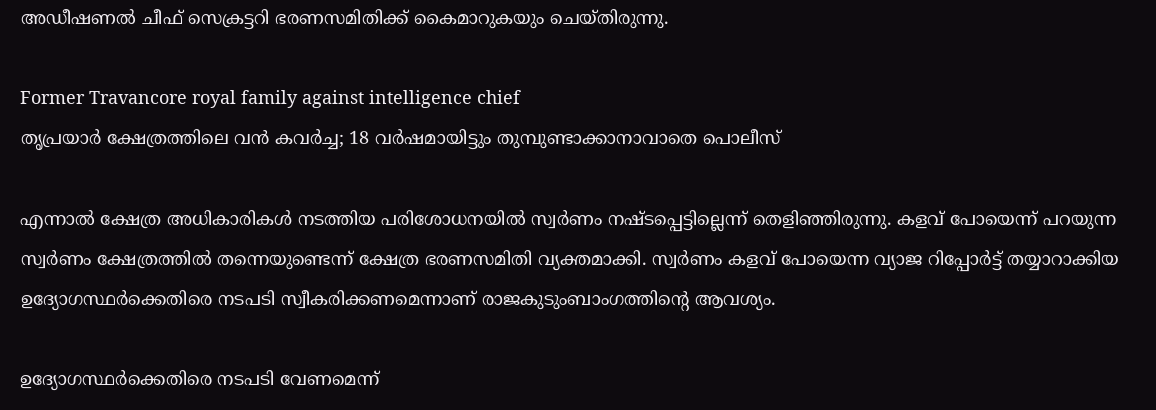അഡീഷണൽ ചീഫ് സെക്രട്ടറി ഭരണസമിതിക്ക് കൈമാറുകയും ചെയ്തിരുന്നു.

Former Travancore royal family against intelligence chief
തൃപ്രയാർ ക്ഷേത്രത്തിലെ വൻ കവർച്ച; 18 വർഷമായിട്ടും തുമ്പുണ്ടാക്കാനാവാതെ പൊലീസ്

എന്നാൽ ക്ഷേത്ര അധികാരികൾ നടത്തിയ പരിശോധനയിൽ സ്വർണം നഷ്ടപ്പെട്ടില്ലെന്ന് തെളിഞ്ഞിരുന്നു. കളവ് പോയെന്ന് പറയുന്ന സ്വർണം ക്ഷേത്രത്തിൽ തന്നെയുണ്ടെന്ന് ക്ഷേത്ര ഭരണസമിതി വ്യക്തമാക്കി. സ്വർണം കളവ് പോയെന്ന വ്യാജ റിപ്പോർട്ട് തയ്യാറാക്കിയ ഉദ്യോഗസ്ഥർക്കെതിരെ നടപടി സ്വീകരിക്കണമെന്നാണ് രാജകുടുംബാംഗത്തിൻ്റെ ആവശ്യം.

ഉദ്യോഗസ്ഥർക്കെതിരെ നടപടി വേണമെന്ന്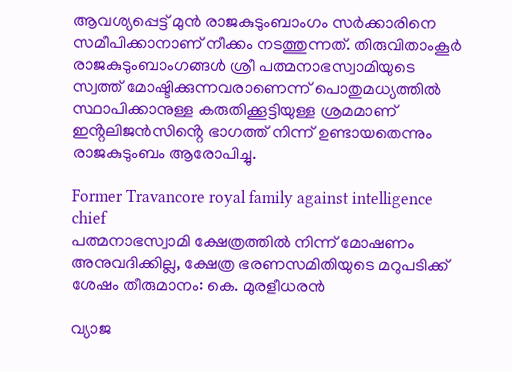ആവശ്യപ്പെട്ട് മുൻ രാജകുടുംബാംഗം സർക്കാരിനെ സമീപിക്കാനാണ് നീക്കം നടത്തുന്നത്. തിരുവിതാംകൂർ രാജകുടുംബാംഗങ്ങൾ ശ്രീ പത്മനാഭസ്വാമിയുടെ സ്വത്ത് മോഷ്ടിക്കുന്നവരാണെന്ന് പൊതുമധ്യത്തിൽ സ്ഥാപിക്കാനുള്ള കരുതിക്കൂട്ടിയുള്ള ശ്രമമാണ് ഇൻ്റലിജൻസിൻ്റെ ഭാഗത്ത് നിന്ന് ഉണ്ടായതെന്നും രാജകുടുംബം ആരോപിച്ചു.

Former Travancore royal family against intelligence chief
പത്മനാഭസ്വാമി ക്ഷേത്രത്തില്‍ നിന്ന് മോഷണം അനുവദിക്കില്ല, ക്ഷേത്ര ഭരണസമിതിയുടെ മറുപടിക്ക് ശേഷം തീരുമാനം: കെ. മുരളീധരന്‍

വ്യാജ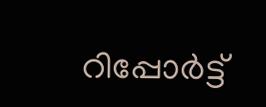റിപ്പോര്‍ട്ട്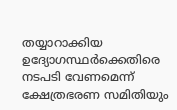തയ്യാറാക്കിയ ഉദ്യോഗസ്ഥര്‍ക്കെതിരെ നടപടി വേണമെന്ന് ക്ഷേത്രഭരണ സമിതിയും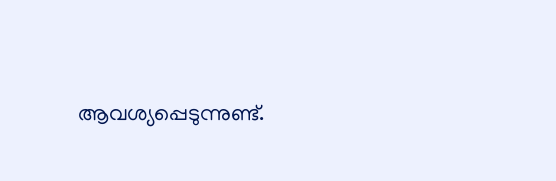ആവശ്യപ്പെടുന്നുണ്ട്.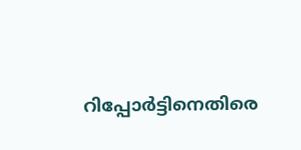റിപ്പോര്‍ട്ടിനെതിരെ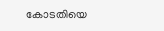കോടതിയെ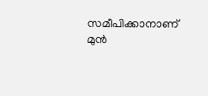സമീപിക്കാനാണ് മുൻ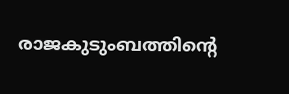രാജകുടുംബത്തിൻ്റെ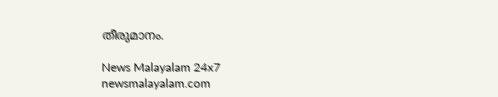തീരുമാനം.

News Malayalam 24x7
newsmalayalam.com